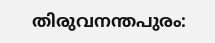തിരുവനന്തപുരം: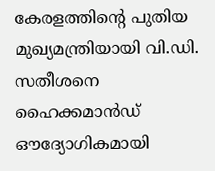കേരളത്തിന്റെ പുതിയ മുഖ്യമന്ത്രിയായി വി.ഡി. സതീശനെ ഹൈക്കമാൻഡ് ഔദ്യോഗികമായി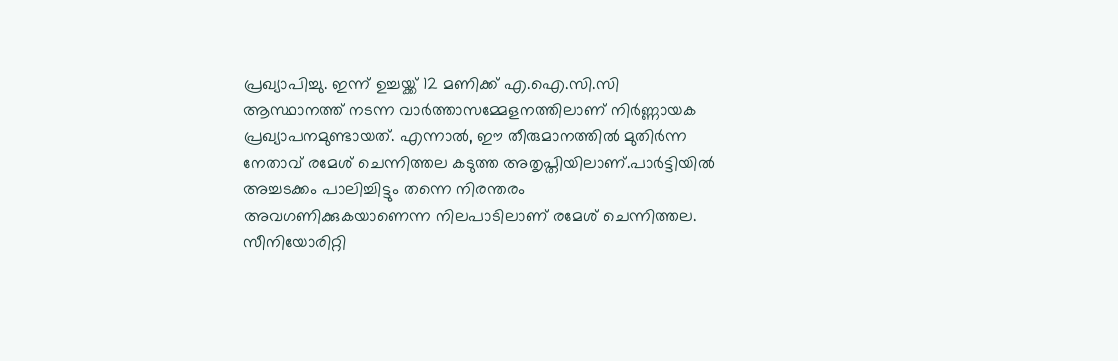പ്രഖ്യാപിച്ചു. ഇന്ന് ഉച്ചയ്ക്ക് 12 മണിക്ക് എ.ഐ.സി.സി ആസ്ഥാനത്ത് നടന്ന വാർത്താസമ്മേളനത്തിലാണ് നിർണ്ണായക പ്രഖ്യാപനമുണ്ടായത്. എന്നാൽ, ഈ തീരുമാനത്തിൽ മുതിർന്ന നേതാവ് രമേശ് ചെന്നിത്തല കടുത്ത അതൃപ്തിയിലാണ്.പാർട്ടിയിൽ അച്ചടക്കം പാലിച്ചിട്ടും തന്നെ നിരന്തരം അവഗണിക്കുകയാണെന്ന നിലപാടിലാണ് രമേശ് ചെന്നിത്തല.
സീനിയോരിറ്റി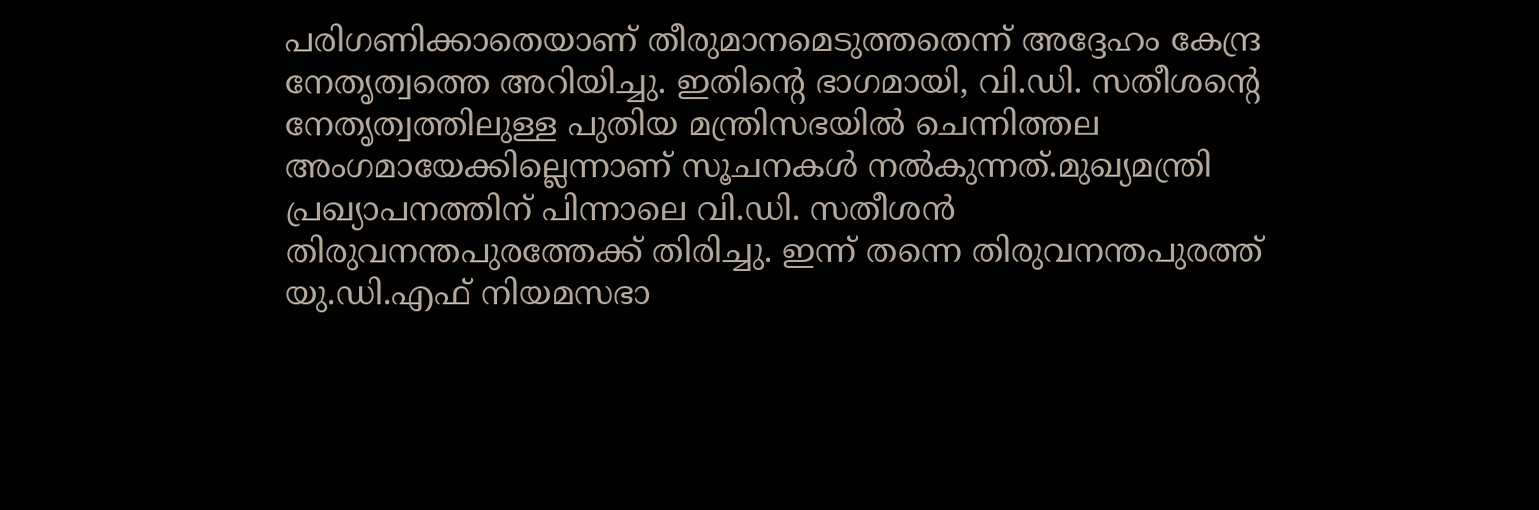പരിഗണിക്കാതെയാണ് തീരുമാനമെടുത്തതെന്ന് അദ്ദേഹം കേന്ദ്ര നേതൃത്വത്തെ അറിയിച്ചു. ഇതിന്റെ ഭാഗമായി, വി.ഡി. സതീശന്റെ നേതൃത്വത്തിലുള്ള പുതിയ മന്ത്രിസഭയിൽ ചെന്നിത്തല അംഗമായേക്കില്ലെന്നാണ് സൂചനകൾ നൽകുന്നത്.മുഖ്യമന്ത്രി പ്രഖ്യാപനത്തിന് പിന്നാലെ വി.ഡി. സതീശൻ തിരുവനന്തപുരത്തേക്ക് തിരിച്ചു. ഇന്ന് തന്നെ തിരുവനന്തപുരത്ത് യു.ഡി.എഫ് നിയമസഭാ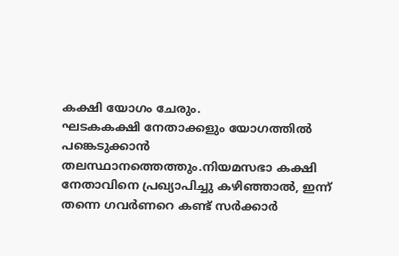കക്ഷി യോഗം ചേരും.
ഘടകകക്ഷി നേതാക്കളും യോഗത്തിൽ പങ്കെടുക്കാൻ തലസ്ഥാനത്തെത്തും.നിയമസഭാ കക്ഷി നേതാവിനെ പ്രഖ്യാപിച്ചു കഴിഞ്ഞാൽ, ഇന്ന് തന്നെ ഗവർണറെ കണ്ട് സർക്കാർ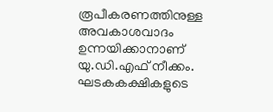രൂപീകരണത്തിനുള്ള അവകാശവാദം ഉന്നയിക്കാനാണ് യു.ഡി.എഫ് നീക്കം. ഘടകകക്ഷികളുടെ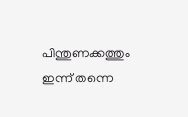പിന്തുണക്കത്തും ഇന്ന് തന്നെ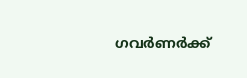ഗവർണർക്ക്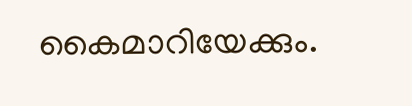കൈമാറിയേക്കും.